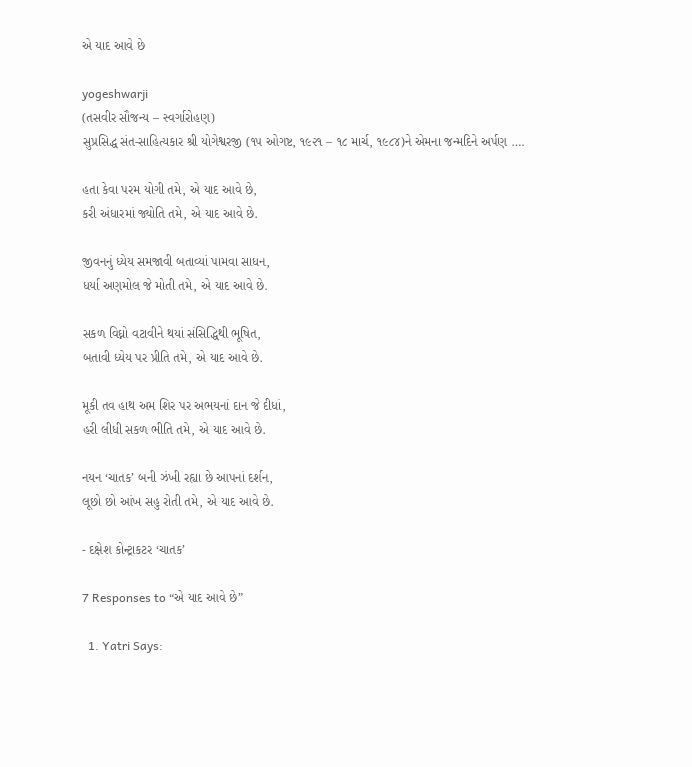એ યાદ આવે છે

yogeshwarji
(તસવીર સૌજન્ય – સ્વર્ગારોહણ)
સુપ્રસિદ્ધ સંત-સાહિત્યકાર શ્રી યોગેશ્વરજી (૧૫ ઓગષ્ટ, ૧૯૨૧ – ૧૮ માર્ચ, ૧૯૮૪)ને એમના જન્મદિને અર્પણ ….

હતા કેવા પરમ યોગી તમે, એ યાદ આવે છે,
કરી અંધારમાં જ્યોતિ તમે, એ યાદ આવે છે.

જીવનનું ધ્યેય સમજાવી બતાવ્યાં પામવા સાધન,
ધર્યા અણમોલ જે મોતી તમે, એ યાદ આવે છે.

સકળ વિઘ્નો વટાવીને થયાં સંસિદ્ધિથી ભૂષિત,
બતાવી ધ્યેય પર પ્રીતિ તમે, એ યાદ આવે છે.

મૂકી તવ હાથ અમ શિર પર અભયનાં દાન જે દીધાં,
હરી લીધી સકળ ભીતિ તમે, એ યાદ આવે છે.

નયન ‘ચાતક’ બની ઝંખી રહ્યા છે આપનાં દર્શન,
લૂછો છો આંખ સહુ રોતી તમે, એ યાદ આવે છે.

- દક્ષેશ કોન્ટ્રાકટર ‘ચાતક’

7 Responses to “એ યાદ આવે છે”

  1. Yatri Says: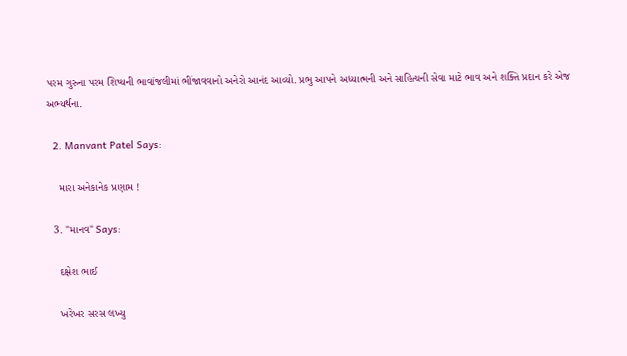પરમ ગુરુના પરમ શિષ્યની ભાવાંજલીમાં ભીંજાવવાનો અનેરો આનંદ આવ્યો. પ્રભુ આપને અધ્યાત્મની અને સાહિત્યની સેવા માટે ભાવ અને શક્તિ પ્રદાન કરે એજ અભ્યર્થના.

  2. Manvant Patel Says:

    મારા અનેકાનેક પ્રણામ !

  3. "માનવ" Says:

    દક્ષેશ ભાઈ

    ખરેખર સરસ લખ્યુ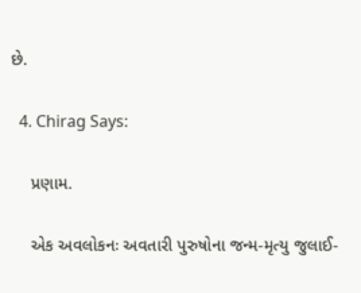છે.

  4. Chirag Says:

    પ્રણામ.

    એક અવલોકનઃ અવતારી પુરુષોના જન્મ-મૃત્યુ જુલાઈ-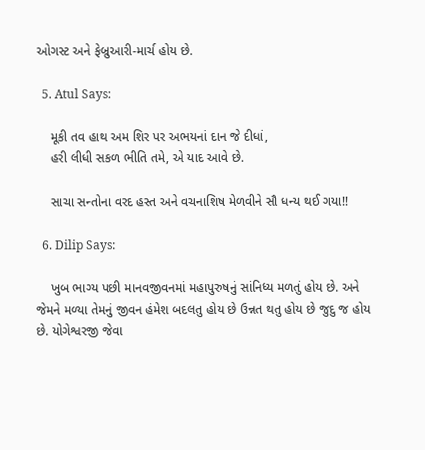ઓગસ્ટ અને ફેબ્રુઆરી-માર્ચ હોય છે.

  5. Atul Says:

    મૂકી તવ હાથ અમ શિર પર અભયનાં દાન જે દીધાં,
    હરી લીધી સકળ ભીતિ તમે, એ યાદ આવે છે.

    સાચા સન્તોના વરદ હસ્ત અને વચનાશિષ મેળવીને સૌ ધન્ય થઈ ગયા!!

  6. Dilip Says:

    ખુબ ભાગ્ય પછી માનવજીવનમાં મહાપુરુષનું સાંનિધ્ય મળતું હોય છે. અને જેમને મળ્યા તેમનું જીવન હંમેશ બદલતુ હોય છે ઉન્નત થતુ હોય છે જુદુ જ હોય છે. યોગેશ્વરજી જેવા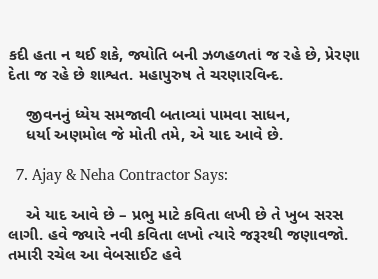કદી હતા ન થઈ શકે, જ્યોતિ બની ઝળહળતાં જ રહે છે, પ્રેરણા દેતા જ રહે છે શાશ્વત. મહાપુરુષ તે ચરણારવિન્દ.

    જીવનનું ધ્યેય સમજાવી બતાવ્યાં પામવા સાધન,
    ધર્યા અણમોલ જે મોતી તમે, એ યાદ આવે છે.

  7. Ajay & Neha Contractor Says:

    એ યાદ આવે છે – પ્રભુ માટે કવિતા લખી છે તે ખુબ સરસ લાગી. હવે જ્યારે નવી કવિતા લખો ત્યારે જરૂરથી જણાવજો. તમારી રચેલ આ વેબસાઈટ હવે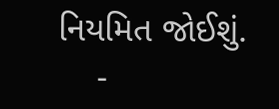નિયમિત જોઈશું.
    -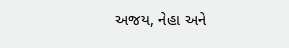અજય, નેહા અને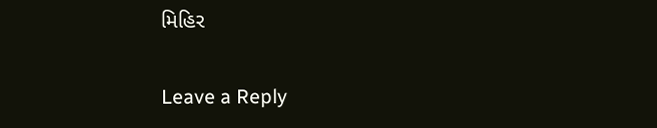મિહિર

Leave a Reply